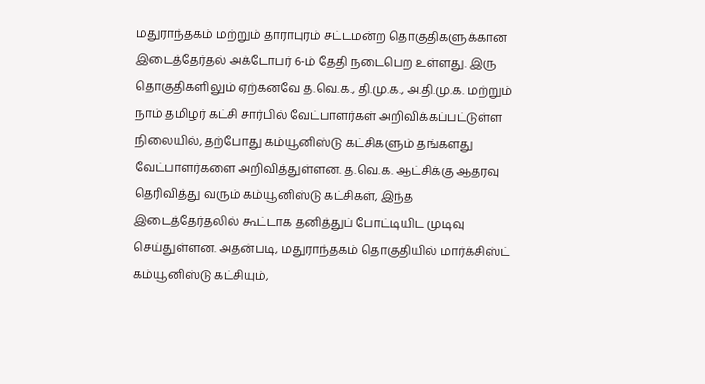மதுராந்தகம் மற்றும் தாராபுரம் சட்டமன்ற தொகுதிகளுக்கான இடைத்தேர்தல் அக்டோபர் 6-ம் தேதி நடைபெற உள்ளது. இரு தொகுதிகளிலும் ஏற்கனவே த.வெ.க., தி.மு.க., அ.தி.மு.க. மற்றும் நாம் தமிழர் கட்சி சார்பில் வேட்பாளர்கள் அறிவிக்கப்பட்டுள்ள நிலையில், தற்போது கம்யூனிஸ்டு கட்சிகளும் தங்களது வேட்பாளர்களை அறிவித்துள்ளன. த.வெ.க. ஆட்சிக்கு ஆதரவு தெரிவித்து வரும் கம்யூனிஸ்டு கட்சிகள், இந்த இடைத்தேர்தலில் கூட்டாக தனித்துப் போட்டியிட முடிவு செய்துள்ளன. அதன்படி, மதுராந்தகம் தொகுதியில் மார்க்சிஸ்ட் கம்யூனிஸ்டு கட்சியும்,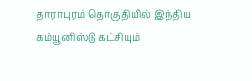தாராபுரம் தொகுதியில் இந்திய கம்யூனிஸ்டு கட்சியும்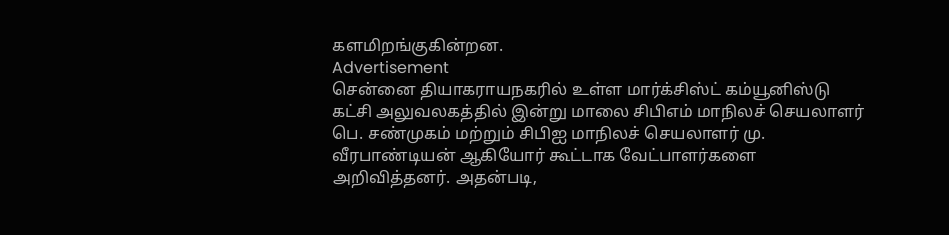களமிறங்குகின்றன.
Advertisement
சென்னை தியாகராயநகரில் உள்ள மார்க்சிஸ்ட் கம்யூனிஸ்டு கட்சி அலுவலகத்தில் இன்று மாலை சிபிஎம் மாநிலச் செயலாளர் பெ. சண்முகம் மற்றும் சிபிஐ மாநிலச் செயலாளர் மு. வீரபாண்டியன் ஆகியோர் கூட்டாக வேட்பாளர்களை அறிவித்தனர். அதன்படி,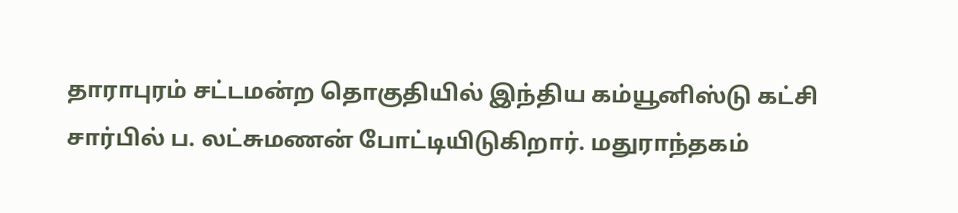தாராபுரம் சட்டமன்ற தொகுதியில் இந்திய கம்யூனிஸ்டு கட்சி சார்பில் ப. லட்சுமணன் போட்டியிடுகிறார். மதுராந்தகம்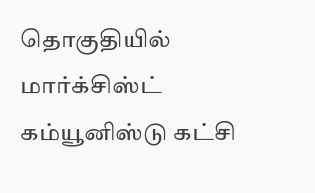தொகுதியில் மார்க்சிஸ்ட் கம்யூனிஸ்டு கட்சி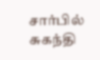சார்பில் சுகந்தி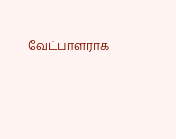வேட்பாளராக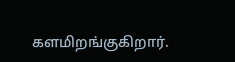களமிறங்குகிறார்.